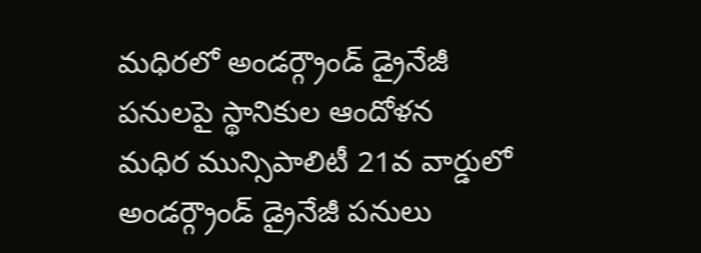మధిరలో అండర్గ్రౌండ్ డ్రైనేజీ పనులపై స్థానికుల ఆందోళన
మధిర మున్సిపాలిటీ 21వ వార్డులో అండర్గ్రౌండ్ డ్రైనేజీ పనులు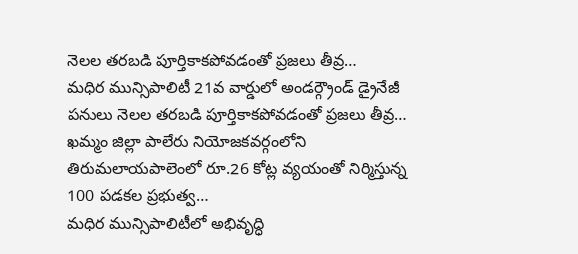నెలల తరబడి పూర్తికాకపోవడంతో ప్రజలు తీవ్ర…
మధిర మున్సిపాలిటీ 21వ వార్డులో అండర్గ్రౌండ్ డ్రైనేజీ పనులు నెలల తరబడి పూర్తికాకపోవడంతో ప్రజలు తీవ్ర…
ఖమ్మం జిల్లా పాలేరు నియోజకవర్గంలోని తిరుమలాయపాలెంలో రూ.26 కోట్ల వ్యయంతో నిర్మిస్తున్న 100 పడకల ప్రభుత్వ…
మధిర మున్సిపాలిటీలో అభివృద్ధి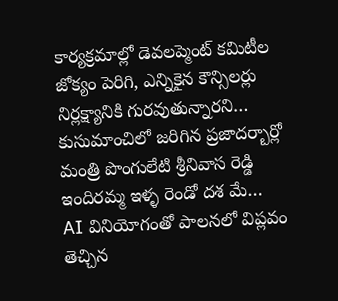కార్యక్రమాల్లో డెవలప్మెంట్ కమిటీల జోక్యం పెరిగి, ఎన్నికైన కౌన్సిలర్లు నిర్లక్ష్యానికి గురవుతున్నారని…
కుసుమాంచిలో జరిగిన ప్రజాదర్బార్లో మంత్రి పొంగులేటి శ్రీనివాస రెడ్డి ఇందిరమ్మ ఇళ్ళ రెండో దశ మే…
AI వినియోగంతో పాలనలో విప్లవం తెచ్చిన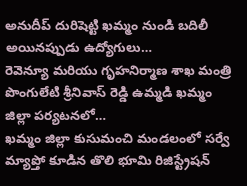అనుదీప్ దురిషెట్టి ఖమ్మం నుండి బదిలీ అయినప్పుడు ఉద్యోగులు…
రెవెన్యూ మరియు గృహనిర్మాణ శాఖ మంత్రి పొంగులేటి శ్రీనివాస్ రెడ్డి ఉమ్మడి ఖమ్మం జిల్లా పర్యటనలో…
ఖమ్మం జిల్లా కుసుమంచి మండలంలో సర్వే మ్యాప్తో కూడిన తొలి భూమి రిజిస్ట్రేషన్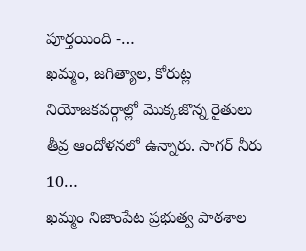పూర్తయింది -…
ఖమ్మం, జగిత్యాల, కోరుట్ల నియోజకవర్గాల్లో మొక్కజొన్న రైతులు తీవ్ర ఆందోళనలో ఉన్నారు. సాగర్ నీరు 10…
ఖమ్మం నిజాంపేట ప్రభుత్వ పాఠశాల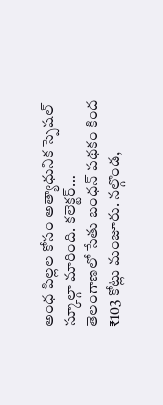అంధ పిల్లల కోసం అత్యాధునిక స్పెషల్ స్కూల్గా మారింది. కలెక్టర్…
తెలంగాణలో సేతు బంధన్ పథకం కింద ₹103 కోట్లు మంజూరు. నల్గొండ,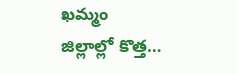ఖమ్మం జిల్లాల్లో కొత్త…